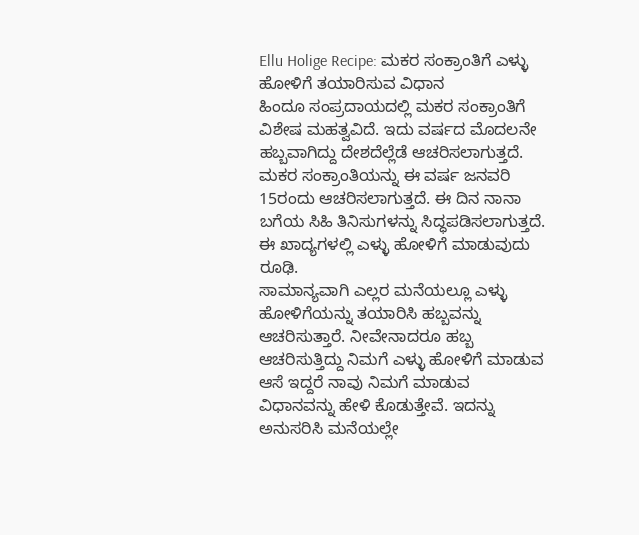Ellu Holige Recipe: ಮಕರ ಸಂಕ್ರಾಂತಿಗೆ ಎಳ್ಳು ಹೋಳಿಗೆ ತಯಾರಿಸುವ ವಿಧಾನ
ಹಿಂದೂ ಸಂಪ್ರದಾಯದಲ್ಲಿ ಮಕರ ಸಂಕ್ರಾಂತಿಗೆ ವಿಶೇಷ ಮಹತ್ವವಿದೆ. ಇದು ವರ್ಷದ ಮೊದಲನೇ ಹಬ್ಬವಾಗಿದ್ದು ದೇಶದೆಲ್ಲೆಡೆ ಆಚರಿಸಲಾಗುತ್ತದೆ. ಮಕರ ಸಂಕ್ರಾಂತಿಯನ್ನು ಈ ವರ್ಷ ಜನವರಿ 15ರಂದು ಆಚರಿಸಲಾಗುತ್ತದೆ. ಈ ದಿನ ನಾನಾ ಬಗೆಯ ಸಿಹಿ ತಿನಿಸುಗಳನ್ನು ಸಿದ್ಧಪಡಿಸಲಾಗುತ್ತದೆ. ಈ ಖಾದ್ಯಗಳಲ್ಲಿ ಎಳ್ಳು ಹೋಳಿಗೆ ಮಾಡುವುದು ರೂಢಿ.
ಸಾಮಾನ್ಯವಾಗಿ ಎಲ್ಲರ ಮನೆಯಲ್ಲೂ ಎಳ್ಳು ಹೋಳಿಗೆಯನ್ನು ತಯಾರಿಸಿ ಹಬ್ಬವನ್ನು ಆಚರಿಸುತ್ತಾರೆ. ನೀವೇನಾದರೂ ಹಬ್ಬ ಆಚರಿಸುತ್ತಿದ್ದು ನಿಮಗೆ ಎಳ್ಳು ಹೋಳಿಗೆ ಮಾಡುವ ಆಸೆ ಇದ್ದರೆ ನಾವು ನಿಮಗೆ ಮಾಡುವ ವಿಧಾನವನ್ನು ಹೇಳಿ ಕೊಡುತ್ತೇವೆ. ಇದನ್ನು ಅನುಸರಿಸಿ ಮನೆಯಲ್ಲೇ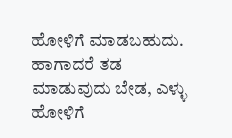ಹೋಳಿಗೆ ಮಾಡಬಹುದು. ಹಾಗಾದರೆ ತಡ ಮಾಡುವುದು ಬೇಡ, ಎಳ್ಳು ಹೋಳಿಗೆ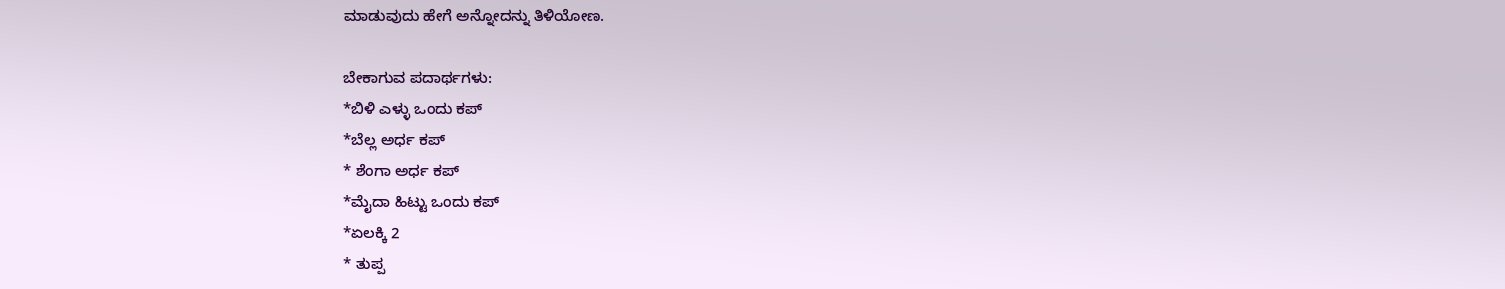ಮಾಡುವುದು ಹೇಗೆ ಅನ್ನೋದನ್ನು ತಿಳಿಯೋಣ.

ಬೇಕಾಗುವ ಪದಾರ್ಥಗಳು:
*ಬಿಳಿ ಎಳ್ಳು ಒಂದು ಕಪ್
*ಬೆಲ್ಲ ಅರ್ಧ ಕಪ್
* ಶೆಂಗಾ ಅರ್ಧ ಕಪ್
*ಮೈದಾ ಹಿಟ್ಟು ಒಂದು ಕಪ್
*ಏಲಕ್ಕಿ 2
* ತುಪ್ಪ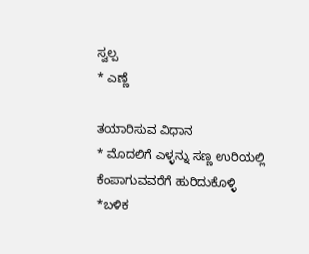ಸ್ವಲ್ಪ
* ಎಣ್ಣೆ

ತಯಾರಿಸುವ ವಿಧಾನ
* ಮೊದಲಿಗೆ ಎಳ್ಳನ್ನು ಸಣ್ಣ ಉರಿಯಲ್ಲಿ ಕೆಂಪಾಗುವವರೆಗೆ ಹುರಿದುಕೊಳ್ಳಿ
*ಬಳಿಕ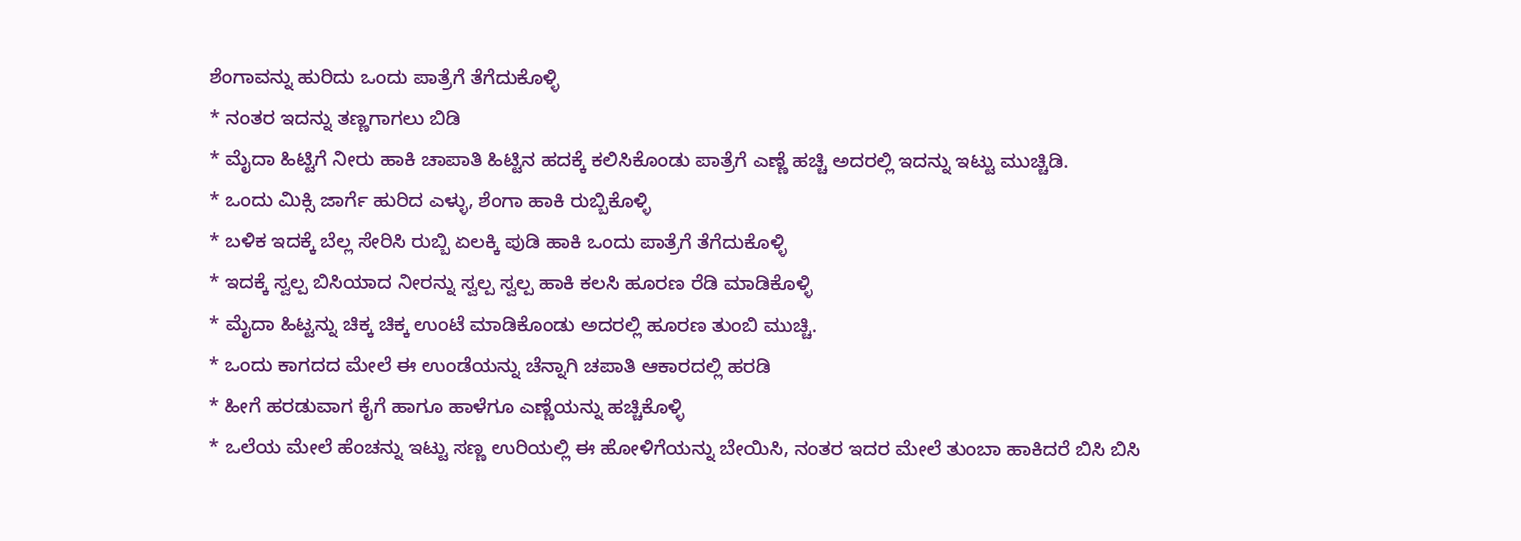ಶೆಂಗಾವನ್ನು ಹುರಿದು ಒಂದು ಪಾತ್ರೆಗೆ ತೆಗೆದುಕೊಳ್ಳಿ
* ನಂತರ ಇದನ್ನು ತಣ್ಣಗಾಗಲು ಬಿಡಿ
* ಮೈದಾ ಹಿಟ್ಟಿಗೆ ನೀರು ಹಾಕಿ ಚಾಪಾತಿ ಹಿಟ್ಟಿನ ಹದಕ್ಕೆ ಕಲಿಸಿಕೊಂಡು ಪಾತ್ರೆಗೆ ಎಣ್ಣೆ ಹಚ್ಚಿ ಅದರಲ್ಲಿ ಇದನ್ನು ಇಟ್ಟು ಮುಚ್ಚಿಡಿ.
* ಒಂದು ಮಿಕ್ಸಿ ಜಾರ್ಗೆ ಹುರಿದ ಎಳ್ಳು, ಶೆಂಗಾ ಹಾಕಿ ರುಬ್ಬಿಕೊಳ್ಳಿ
* ಬಳಿಕ ಇದಕ್ಕೆ ಬೆಲ್ಲ ಸೇರಿಸಿ ರುಬ್ಬಿ ಏಲಕ್ಕಿ ಪುಡಿ ಹಾಕಿ ಒಂದು ಪಾತ್ರೆಗೆ ತೆಗೆದುಕೊಳ್ಳಿ
* ಇದಕ್ಕೆ ಸ್ವಲ್ಪ ಬಿಸಿಯಾದ ನೀರನ್ನು ಸ್ವಲ್ಪ ಸ್ವಲ್ಪ ಹಾಕಿ ಕಲಸಿ ಹೂರಣ ರೆಡಿ ಮಾಡಿಕೊಳ್ಳಿ
* ಮೈದಾ ಹಿಟ್ಟನ್ನು ಚಿಕ್ಕ ಚಿಕ್ಕ ಉಂಟೆ ಮಾಡಿಕೊಂಡು ಅದರಲ್ಲಿ ಹೂರಣ ತುಂಬಿ ಮುಚ್ಚಿ.
* ಒಂದು ಕಾಗದದ ಮೇಲೆ ಈ ಉಂಡೆಯನ್ನು ಚೆನ್ನಾಗಿ ಚಪಾತಿ ಆಕಾರದಲ್ಲಿ ಹರಡಿ
* ಹೀಗೆ ಹರಡುವಾಗ ಕೈಗೆ ಹಾಗೂ ಹಾಳೆಗೂ ಎಣ್ಣೆಯನ್ನು ಹಚ್ಚಿಕೊಳ್ಳಿ
* ಒಲೆಯ ಮೇಲೆ ಹೆಂಚನ್ನು ಇಟ್ಟು ಸಣ್ಣ ಉರಿಯಲ್ಲಿ ಈ ಹೋಳಿಗೆಯನ್ನು ಬೇಯಿಸಿ, ನಂತರ ಇದರ ಮೇಲೆ ತುಂಬಾ ಹಾಕಿದರೆ ಬಿಸಿ ಬಿಸಿ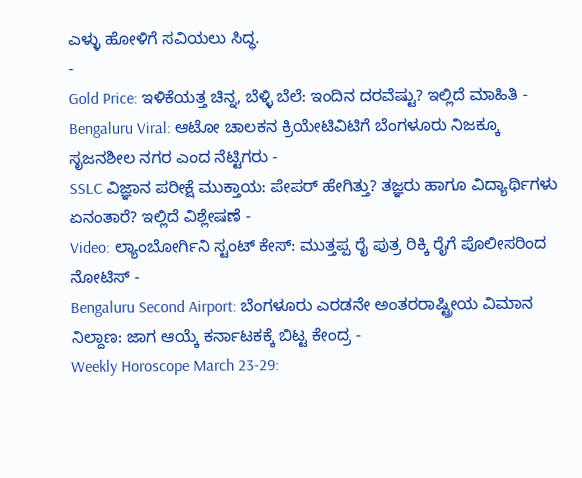ಎಳ್ಳು ಹೋಳಿಗೆ ಸವಿಯಲು ಸಿದ್ಧ.
-
Gold Price: ಇಳಿಕೆಯತ್ತ ಚಿನ್ನ, ಬೆಳ್ಳಿ ಬೆಲೆ: ಇಂದಿನ ದರವೆಷ್ಟು? ಇಲ್ಲಿದೆ ಮಾಹಿತಿ -
Bengaluru Viral: ಆಟೋ ಚಾಲಕನ ಕ್ರಿಯೇಟಿವಿಟಿಗೆ ಬೆಂಗಳೂರು ನಿಜಕ್ಕೂ ಸೃಜನಶೀಲ ನಗರ ಎಂದ ನೆಟ್ಟಿಗರು -
SSLC ವಿಜ್ಞಾನ ಪರೀಕ್ಷೆ ಮುಕ್ತಾಯ: ಪೇಪರ್ ಹೇಗಿತ್ತು? ತಜ್ಞರು ಹಾಗೂ ವಿದ್ಯಾರ್ಥಿಗಳು ಏನಂತಾರೆ? ಇಲ್ಲಿದೆ ವಿಶ್ಲೇಷಣೆ -
Video: ಲ್ಯಾಂಬೋರ್ಗಿನಿ ಸ್ಟಂಟ್ ಕೇಸ್: ಮುತ್ತಪ್ಪ ರೈ ಪುತ್ರ ರಿಕ್ಕಿ ರೈಗೆ ಪೊಲೀಸರಿಂದ ನೋಟಿಸ್ -
Bengaluru Second Airport: ಬೆಂಗಳೂರು ಎರಡನೇ ಅಂತರರಾಷ್ಟ್ರೀಯ ವಿಮಾನ ನಿಲ್ದಾಣ: ಜಾಗ ಆಯ್ಕೆ ಕರ್ನಾಟಕಕ್ಕೆ ಬಿಟ್ಟ ಕೇಂದ್ರ -
Weekly Horoscope March 23-29: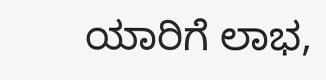ಯಾರಿಗೆ ಲಾಭ,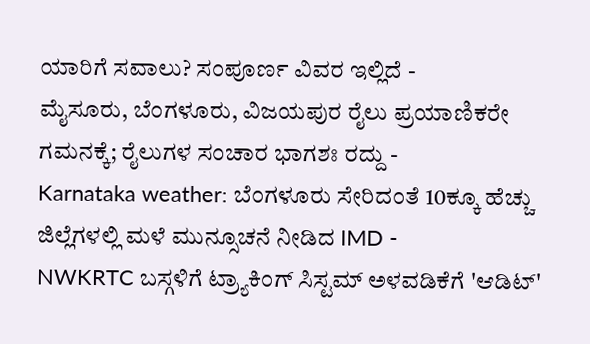ಯಾರಿಗೆ ಸವಾಲು? ಸಂಪೂರ್ಣ ವಿವರ ಇಲ್ಲಿದೆ -
ಮೈಸೂರು, ಬೆಂಗಳೂರು, ವಿಜಯಪುರ ರೈಲು ಪ್ರಯಾಣಿಕರೇ ಗಮನಕ್ಕೆ; ರೈಲುಗಳ ಸಂಚಾರ ಭಾಗಶಃ ರದ್ದು -
Karnataka weather: ಬೆಂಗಳೂರು ಸೇರಿದಂತೆ 10ಕ್ಕೂ ಹೆಚ್ಚು ಜಿಲ್ಲೆಗಳಲ್ಲಿ ಮಳೆ ಮುನ್ಸೂಚನೆ ನೀಡಿದ IMD -
NWKRTC ಬಸ್ಗಳಿಗೆ ಟ್ರ್ಯಾಕಿಂಗ್ ಸಿಸ್ಟಮ್ ಅಳವಡಿಕೆಗೆ 'ಆಡಿಟ್'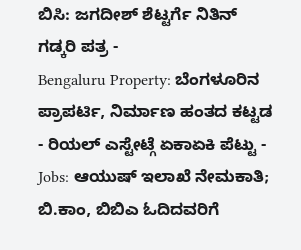ಬಿಸಿ: ಜಗದೀಶ್ ಶೆಟ್ಟರ್ಗೆ ನಿತಿನ್ ಗಡ್ಕರಿ ಪತ್ರ -
Bengaluru Property: ಬೆಂಗಳೂರಿನ ಪ್ರಾಪರ್ಟಿ, ನಿರ್ಮಾಣ ಹಂತದ ಕಟ್ಟಡ - ರಿಯಲ್ ಎಸ್ಟೇಟ್ಗೆ ಏಕಾಏಕಿ ಪೆಟ್ಟು -
Jobs: ಆಯುಷ್ ಇಲಾಖೆ ನೇಮಕಾತಿ; ಬಿ.ಕಾಂ, ಬಿಬಿಎ ಓದಿದವರಿಗೆ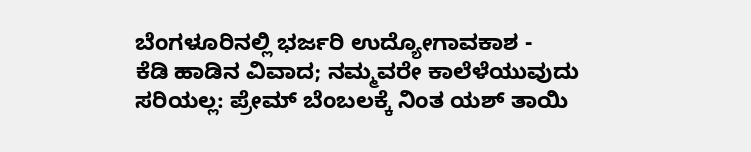ಬೆಂಗಳೂರಿನಲ್ಲಿ ಭರ್ಜರಿ ಉದ್ಯೋಗಾವಕಾಶ -
ಕೆಡಿ ಹಾಡಿನ ವಿವಾದ; ನಮ್ಮವರೇ ಕಾಲೆಳೆಯುವುದು ಸರಿಯಲ್ಲ: ಪ್ರೇಮ್ ಬೆಂಬಲಕ್ಕೆ ನಿಂತ ಯಶ್ ತಾಯಿ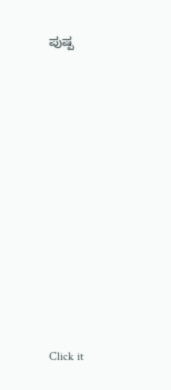ಪುಷ್ಪ












Click it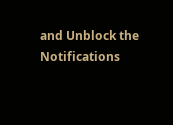and Unblock the Notifications